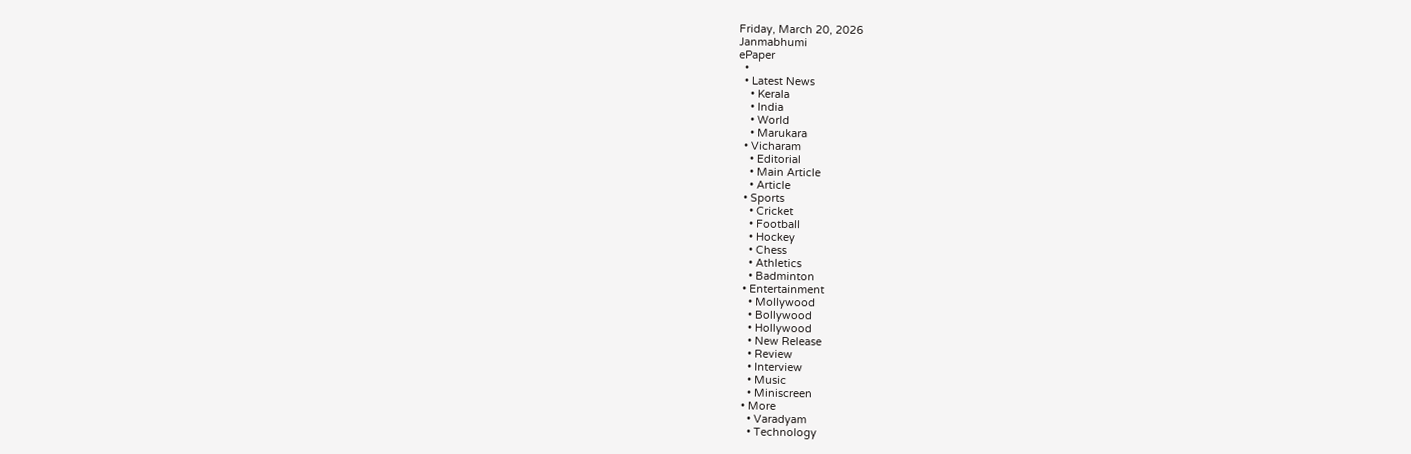Friday, March 20, 2026
Janmabhumi
ePaper
  •
  • Latest News
    • Kerala
    • India
    • World
    • Marukara
  • Vicharam
    • Editorial
    • Main Article
    • Article
  • Sports
    • Cricket
    • Football
    • Hockey
    • Chess
    • Athletics
    • Badminton
  • Entertainment
    • Mollywood
    • Bollywood
    • Hollywood
    • New Release
    • Review
    • Interview
    • Music
    • Miniscreen
  • More
    • Varadyam
    • Technology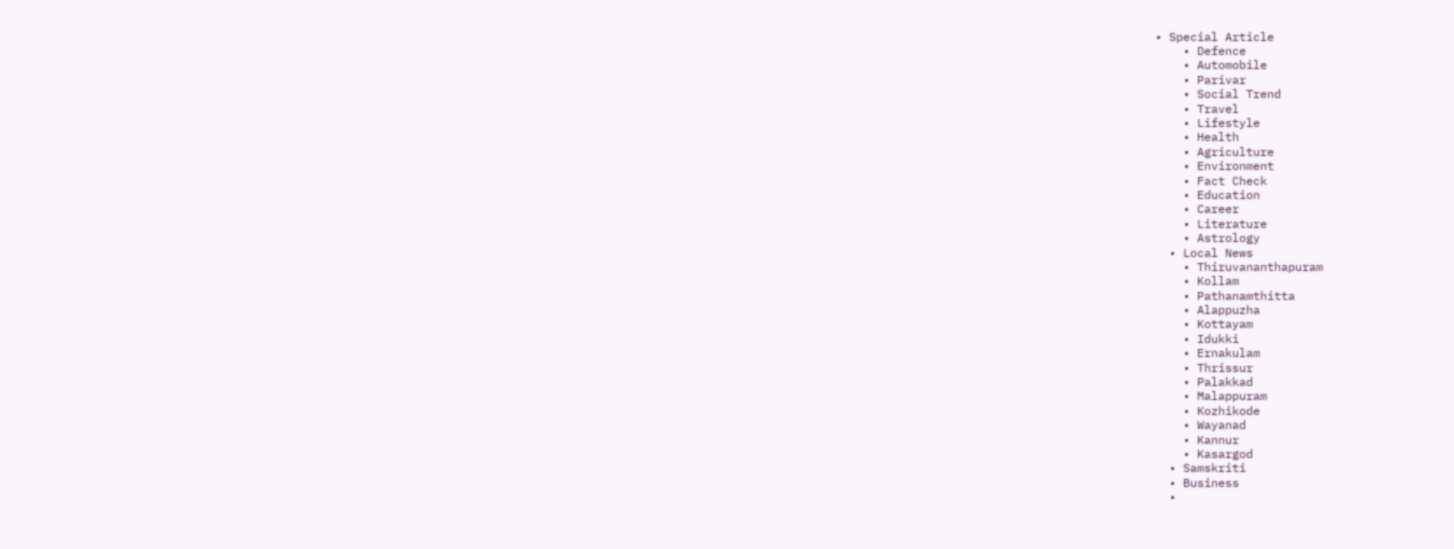• Special Article
    • Defence
    • Automobile
    • Parivar
    • Social Trend
    • Travel
    • Lifestyle
    • Health
    • Agriculture
    • Environment
    • Fact Check
    • Education
    • Career
    • Literature
    • Astrology
  • Local News
    • Thiruvananthapuram
    • Kollam
    • Pathanamthitta
    • Alappuzha
    • Kottayam
    • Idukki
    • Ernakulam
    • Thrissur
    • Palakkad
    • Malappuram
    • Kozhikode
    • Wayanad
    • Kannur
    • Kasargod
  • Samskriti
  • Business
  •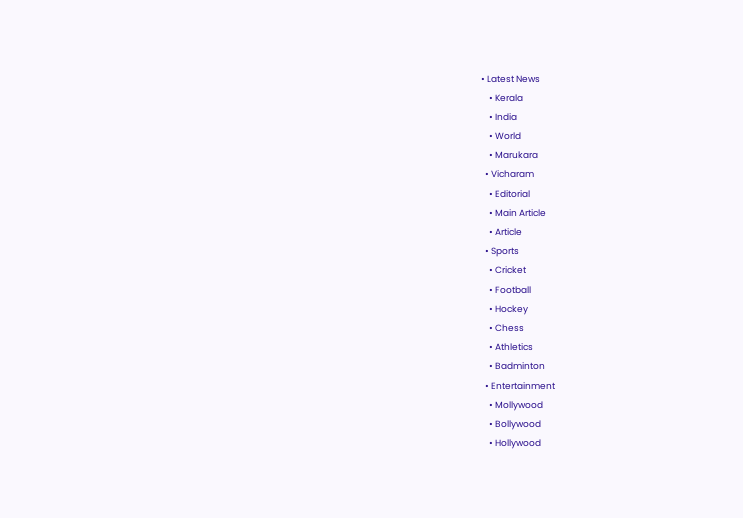• Latest News
    • Kerala
    • India
    • World
    • Marukara
  • Vicharam
    • Editorial
    • Main Article
    • Article
  • Sports
    • Cricket
    • Football
    • Hockey
    • Chess
    • Athletics
    • Badminton
  • Entertainment
    • Mollywood
    • Bollywood
    • Hollywood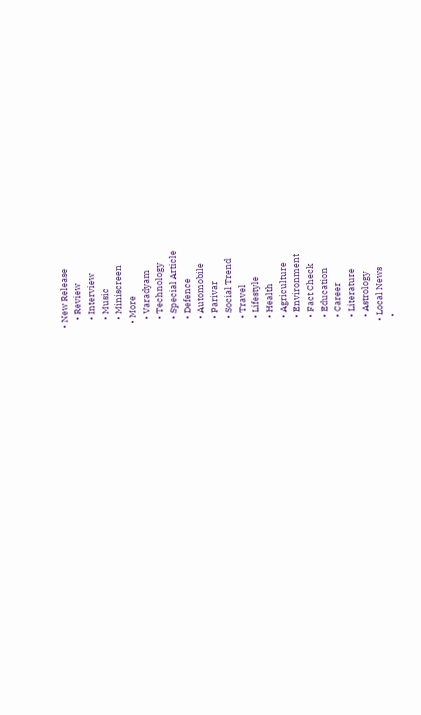• New Release
    • Review
    • Interview
    • Music
    • Miniscreen
  • More
    • Varadyam
    • Technology
    • Special Article
    • Defence
    • Automobile
    • Parivar
    • Social Trend
    • Travel
    • Lifestyle
    • Health
    • Agriculture
    • Environment
    • Fact Check
    • Education
    • Career
    • Literature
    • Astrology
  • Local News
    •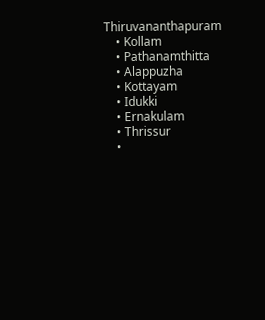Thiruvananthapuram
    • Kollam
    • Pathanamthitta
    • Alappuzha
    • Kottayam
    • Idukki
    • Ernakulam
    • Thrissur
    •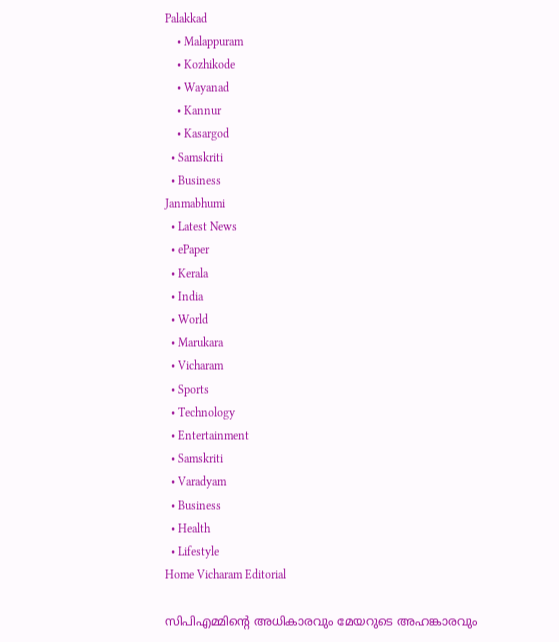Palakkad
    • Malappuram
    • Kozhikode
    • Wayanad
    • Kannur
    • Kasargod
  • Samskriti
  • Business
Janmabhumi
  • Latest News
  • ePaper
  • Kerala
  • India
  • World
  • Marukara
  • Vicharam
  • Sports
  • Technology
  • Entertainment
  • Samskriti
  • Varadyam
  • Business
  • Health
  • Lifestyle
Home Vicharam Editorial

സിപിഎമ്മിന്റെ അധികാരവും മേയറുടെ അഹങ്കാരവും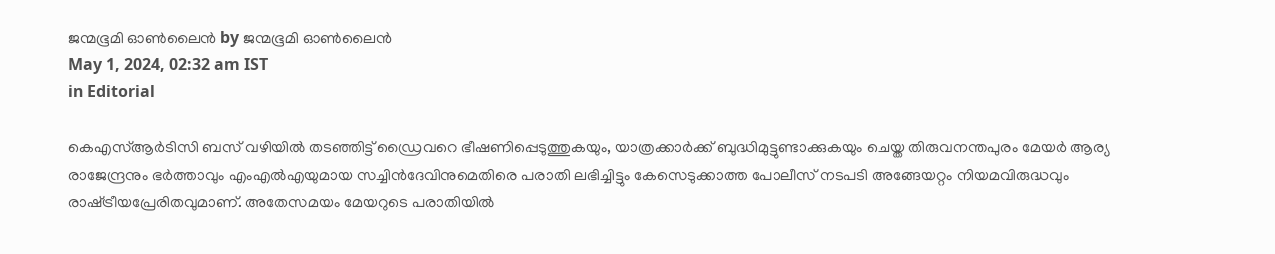ജന്മഭൂമി ഓണ്‍ലൈന്‍ by ജന്മഭൂമി ഓണ്‍ലൈന്‍
May 1, 2024, 02:32 am IST
in Editorial

കെഎസ്ആര്‍ടിസി ബസ് വഴിയില്‍ തടഞ്ഞിട്ട് ഡ്രൈവറെ ഭീഷണിപ്പെടുത്തുകയും, യാത്രക്കാര്‍ക്ക് ബുദ്ധിമുട്ടുണ്ടാക്കുകയും ചെയ്ത തിരുവനന്തപുരം മേയര്‍ ആര്യ രാജേന്ദ്രനും ഭര്‍ത്താവും എംഎല്‍എയുമായ സച്ചിന്‍ദേവിനുമെതിരെ പരാതി ലഭിച്ചിട്ടും കേസെടുക്കാത്ത പോലീസ് നടപടി അങ്ങേയറ്റം നിയമവിരുദ്ധവും രാഷ്‌ട്രീയപ്രേരിതവുമാണ്. അതേസമയം മേയറുടെ പരാതിയില്‍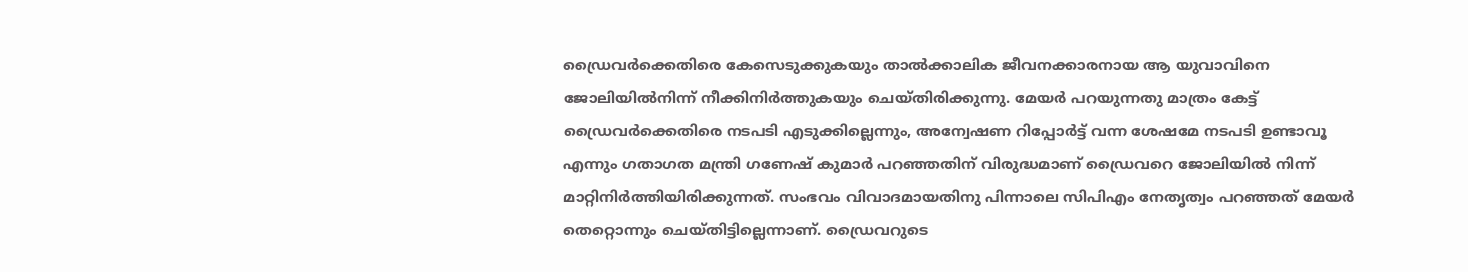ഡ്രൈവര്‍ക്കെതിരെ കേസെടുക്കുകയും താല്‍ക്കാലിക ജീവനക്കാരനായ ആ യുവാവിനെ ജോലിയില്‍നിന്ന് നീക്കിനിര്‍ത്തുകയും ചെയ്തിരിക്കുന്നു. മേയര്‍ പറയുന്നതു മാത്രം കേട്ട് ഡ്രൈവര്‍ക്കെതിരെ നടപടി എടുക്കില്ലെന്നും, അന്വേഷണ റിപ്പോര്‍ട്ട് വന്ന ശേഷമേ നടപടി ഉണ്ടാവൂ എന്നും ഗതാഗത മന്ത്രി ഗണേഷ് കുമാര്‍ പറഞ്ഞതിന് വിരുദ്ധമാണ് ഡ്രൈവറെ ജോലിയില്‍ നിന്ന് മാറ്റിനിര്‍ത്തിയിരിക്കുന്നത്. സംഭവം വിവാദമായതിനു പിന്നാലെ സിപിഎം നേതൃത്വം പറഞ്ഞത് മേയര്‍ തെറ്റൊന്നും ചെയ്തിട്ടില്ലെന്നാണ്. ഡ്രൈവറുടെ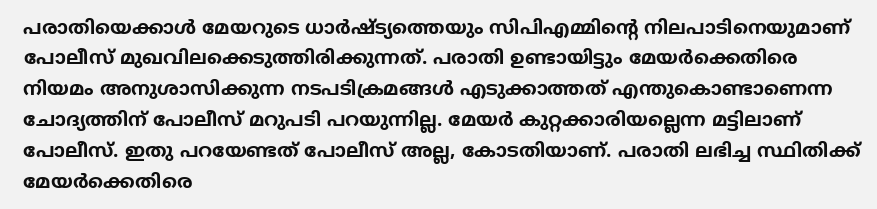പരാതിയെക്കാള്‍ മേയറുടെ ധാര്‍ഷ്ട്യത്തെയും സിപിഎമ്മിന്റെ നിലപാടിനെയുമാണ് പോലീസ് മുഖവിലക്കെടുത്തിരിക്കുന്നത്. പരാതി ഉണ്ടായിട്ടും മേയര്‍ക്കെതിരെ നിയമം അനുശാസിക്കുന്ന നടപടിക്രമങ്ങള്‍ എടുക്കാത്തത് എന്തുകൊണ്ടാണെന്ന ചോദ്യത്തിന് പോലീസ് മറുപടി പറയുന്നില്ല. മേയര്‍ കുറ്റക്കാരിയല്ലെന്ന മട്ടിലാണ് പോലീസ്. ഇതു പറയേണ്ടത് പോലീസ് അല്ല, കോടതിയാണ്. പരാതി ലഭിച്ച സ്ഥിതിക്ക് മേയര്‍ക്കെതിരെ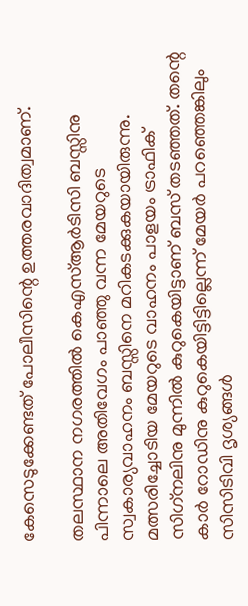കേസെടുക്കേണ്ടത് പോലീസിന്റെ ഉത്തരവാദിത്വമാണ്.

തലസ്ഥാന നഗരത്തില്‍ കെഎസ്ആര്‍ടിസി ബസ്സിനു പിന്നാലെ അതിവേഗം പാഞ്ഞു വന്ന മേയറുടെ സ്വകാര്യവാഹനം ബസ്സിനെ മറികടക്കുകയായിരുന്നു. മത്സരിച്ചോടിയ മേയറുടെ വാഹനം പാളയം ട്രാഫിക് സിഗ്‌നലിനു മുന്നില്‍ കുറുകെയിട്ടാണ് ബസ് തടഞ്ഞത്. തന്റെ കാര്‍ റോഡിനു കുറുകെയിട്ടിട്ടില്ലെന്ന് മേയര്‍ പറഞ്ഞെങ്കിലും സിസിടിവി ദൃശ്യങ്ങള്‍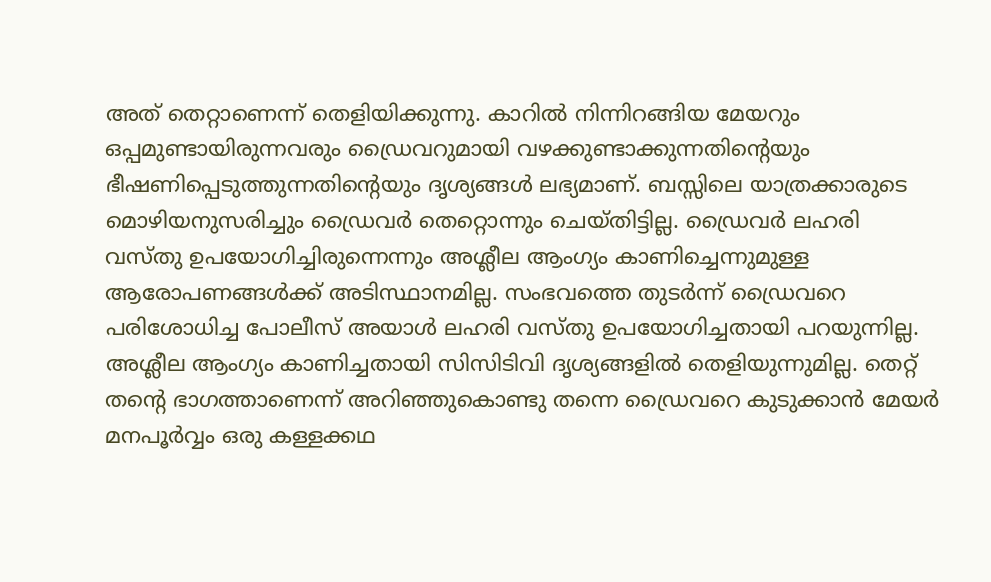അത് തെറ്റാണെന്ന് തെളിയിക്കുന്നു. കാറില്‍ നിന്നിറങ്ങിയ മേയറും ഒപ്പമുണ്ടായിരുന്നവരും ഡ്രൈവറുമായി വഴക്കുണ്ടാക്കുന്നതിന്റെയും ഭീഷണിപ്പെടുത്തുന്നതിന്റെയും ദൃശ്യങ്ങള്‍ ലഭ്യമാണ്. ബസ്സിലെ യാത്രക്കാരുടെ മൊഴിയനുസരിച്ചും ഡ്രൈവര്‍ തെറ്റൊന്നും ചെയ്തിട്ടില്ല. ഡ്രൈവര്‍ ലഹരി വസ്തു ഉപയോഗിച്ചിരുന്നെന്നും അശ്ലീല ആംഗ്യം കാണിച്ചെന്നുമുള്ള ആരോപണങ്ങള്‍ക്ക് അടിസ്ഥാനമില്ല. സംഭവത്തെ തുടര്‍ന്ന് ഡ്രൈവറെ പരിശോധിച്ച പോലീസ് അയാള്‍ ലഹരി വസ്തു ഉപയോഗിച്ചതായി പറയുന്നില്ല. അശ്ലീല ആംഗ്യം കാണിച്ചതായി സിസിടിവി ദൃശ്യങ്ങളില്‍ തെളിയുന്നുമില്ല. തെറ്റ് തന്റെ ഭാഗത്താണെന്ന് അറിഞ്ഞുകൊണ്ടു തന്നെ ഡ്രൈവറെ കുടുക്കാന്‍ മേയര്‍ മനപൂര്‍വ്വം ഒരു കള്ളക്കഥ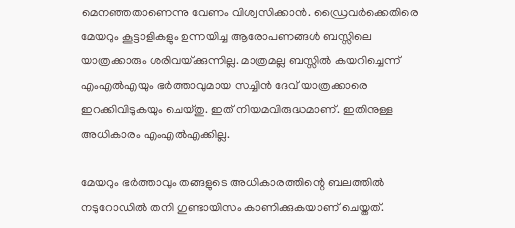മെനഞ്ഞതാണെന്നു വേണം വിശ്വസിക്കാന്‍. ഡ്രൈവര്‍ക്കെതിരെ മേയറും കൂട്ടാളികളും ഉന്നയിച്ച ആരോപണങ്ങള്‍ ബസ്സിലെ യാത്രക്കാരും ശരിവയ്‌ക്കുന്നില്ല. മാത്രമല്ല ബസ്സില്‍ കയറിച്ചെന്ന് എംഎല്‍എയും ഭര്‍ത്താവുമായ സച്ചിന്‍ ദേവ് യാത്രക്കാരെ ഇറക്കിവിടുകയും ചെയ്തു. ഇത് നിയമവിരുദ്ധമാണ്. ഇതിനുള്ള അധികാരം എംഎല്‍എക്കില്ല.

മേയറും ഭര്‍ത്താവും തങ്ങളുടെ അധികാരത്തിന്റെ ബലത്തില്‍ നടുറോഡില്‍ തനി ഗുണ്ടായിസം കാണിക്കുകയാണ് ചെയ്തത്.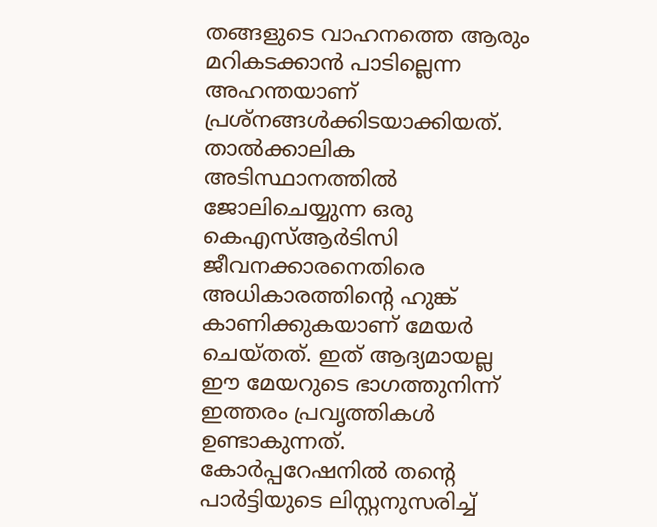തങ്ങളുടെ വാഹനത്തെ ആരും മറികടക്കാന്‍ പാടില്ലെന്ന അഹന്തയാണ് പ്രശ്‌നങ്ങള്‍ക്കിടയാക്കിയത്. താല്‍ക്കാലിക അടിസ്ഥാനത്തില്‍ ജോലിചെയ്യുന്ന ഒരു കെഎസ്ആര്‍ടിസി ജീവനക്കാരനെതിരെ അധികാരത്തിന്റെ ഹുങ്ക് കാണിക്കുകയാണ് മേയര്‍ ചെയ്തത്. ഇത് ആദ്യമായല്ല ഈ മേയറുടെ ഭാഗത്തുനിന്ന് ഇത്തരം പ്രവൃത്തികള്‍ ഉണ്ടാകുന്നത്. കോര്‍പ്പറേഷനില്‍ തന്റെ പാര്‍ട്ടിയുടെ ലിസ്റ്റനുസരിച്ച്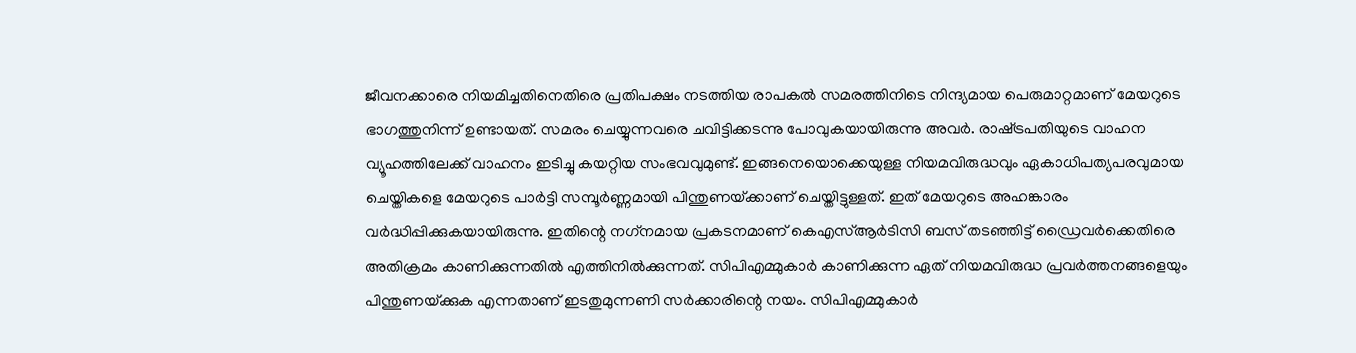ജീവനക്കാരെ നിയമിച്ചതിനെതിരെ പ്രതിപക്ഷം നടത്തിയ രാപകല്‍ സമരത്തിനിടെ നിന്ദ്യമായ പെരുമാറ്റമാണ് മേയറുടെ ഭാഗത്തുനിന്ന് ഉണ്ടായത്. സമരം ചെയ്യുന്നവരെ ചവിട്ടിക്കടന്നു പോവുകയായിരുന്നു അവര്‍. രാഷ്‌ട്രപതിയുടെ വാഹന വ്യൂഹത്തിലേക്ക് വാഹനം ഇടിച്ചു കയറ്റിയ സംഭവവുമുണ്ട്. ഇങ്ങനെയൊക്കെയുള്ള നിയമവിരുദ്ധവും ഏകാധിപത്യപരവുമായ ചെയ്തികളെ മേയറുടെ പാര്‍ട്ടി സമ്പൂര്‍ണ്ണമായി പിന്തുണയ്‌ക്കാണ് ചെയ്തിട്ടുള്ളത്. ഇത് മേയറുടെ അഹങ്കാരം വര്‍ദ്ധിപ്പിക്കുകയായിരുന്നു. ഇതിന്റെ നഗ്‌നമായ പ്രകടനമാണ് കെഎസ്ആര്‍ടിസി ബസ് തടഞ്ഞിട്ട് ഡ്രൈവര്‍ക്കെതിരെ അതിക്രമം കാണിക്കുന്നതില്‍ എത്തിനില്‍ക്കുന്നത്. സിപിഎമ്മുകാര്‍ കാണിക്കുന്ന ഏത് നിയമവിരുദ്ധ പ്രവര്‍ത്തനങ്ങളെയും പിന്തുണയ്‌ക്കുക എന്നതാണ് ഇടതുമുന്നണി സര്‍ക്കാരിന്റെ നയം. സിപിഎമ്മുകാര്‍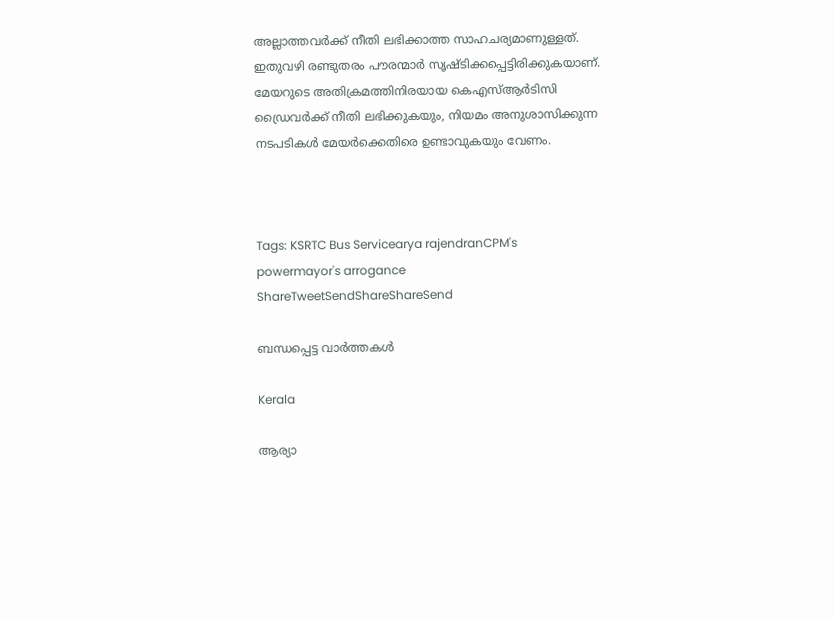അല്ലാത്തവര്‍ക്ക് നീതി ലഭിക്കാത്ത സാഹചര്യമാണുള്ളത്. ഇതുവഴി രണ്ടുതരം പൗരന്മാര്‍ സൃഷ്ടിക്കപ്പെട്ടിരിക്കുകയാണ്. മേയറുടെ അതിക്രമത്തിനിരയായ കെഎസ്ആര്‍ടിസി ഡ്രൈവര്‍ക്ക് നീതി ലഭിക്കുകയും, നിയമം അനുശാസിക്കുന്ന നടപടികള്‍ മേയര്‍ക്കെതിരെ ഉണ്ടാവുകയും വേണം.



Tags: KSRTC Bus Servicearya rajendranCPM's powermayor's arrogance
ShareTweetSendShareShareSend

ബന്ധപ്പെട്ട വാര്‍ത്തകള്‍

Kerala

ആര്യാ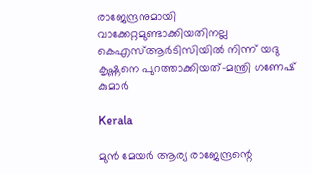രാജേന്ദ്രനുമായി വാക്കേറ്റമുണ്ടാക്കിയതിനല്ല കെഎസ്ആര്‍ടിസിയില്‍ നിന്ന് യദു കൃഷ്ണനെ പുറത്താക്കിയത്-മന്ത്രി ഗണേഷ് കുമാര്‍

Kerala

മുൻ മേയർ ആര്യ രാജേന്ദ്രന്റെ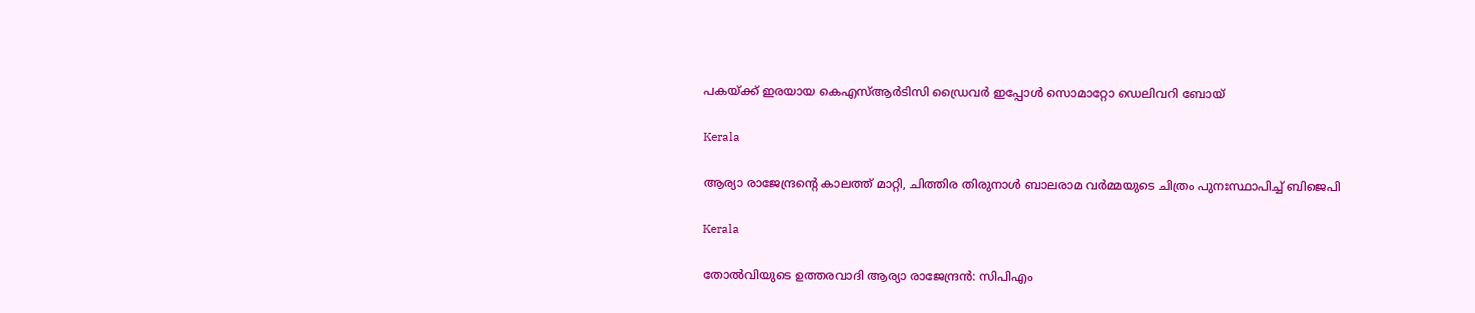പകയ്‌ക്ക് ഇരയായ കെഎസ്ആർടിസി ഡ്രൈവർ ഇപ്പോൾ സൊമാറ്റോ ഡെലിവറി ബോയ്

Kerala

ആര്യാ രാജേന്ദ്രന്റെ കാലത്ത് മാറ്റി, ചിത്തിര തിരുനാൾ ബാലരാമ വർമ്മയുടെ ചിത്രം പുനഃസ്ഥാപിച്ച് ബിജെപി

Kerala

തോല്‍വിയുടെ ഉത്തരവാദി ആര്യാ രാജേന്ദ്രന്‍: സിപിഎം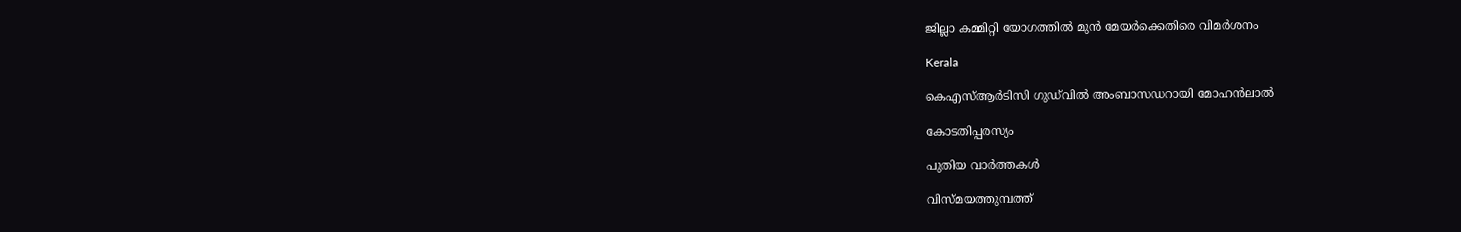ജില്ലാ കമ്മിറ്റി യോഗത്തില്‍ മുന്‍ മേയര്‍ക്കെതിരെ വിമര്‍ശനം

Kerala

കെഎസ്ആർടിസി ഗുഡ്‌വിൽ അംബാസഡറായി മോഹൻലാൽ

കോടതിപ്പരസ്യം

പുതിയ വാര്‍ത്തകള്‍

വിസ്മയത്തുമ്പത്ത്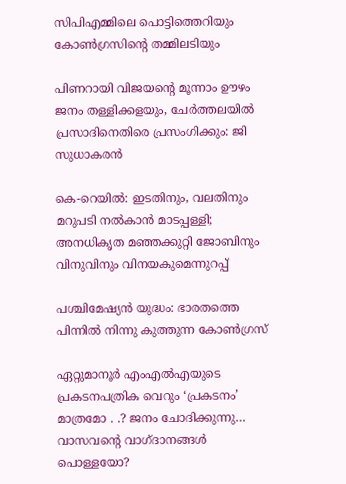സിപിഎമ്മിലെ പൊട്ടിത്തെറിയും കോണ്‍ഗ്രസിന്റെ തമ്മിലടിയും

പിണറായി വിജയന്റെ മൂന്നാം ഊഴം ജനം തള്ളിക്കളയും, ചേർത്തലയിൽ പ്രസാദിനെതിരെ പ്രസംഗിക്കും: ജി സുധാകരൻ

കെ-റെയില്‍: ഇടതിനും, വലതിനും മറുപടി നല്‍കാന്‍ മാടപ്പള്ളി; അനധികൃത മഞ്ഞക്കുറ്റി ജോബിനും വിനുവിനും വിനയകുമെന്നുറപ്പ്

പശ്ചിമേഷ്യന്‍ യുദ്ധം: ഭാരതത്തെ പിന്നില്‍ നിന്നു കുത്തുന്ന കോണ്‍ഗ്രസ്

ഏറ്റുമാനൂര്‍ എംഎല്‍എയുടെ പ്രകടനപത്രിക വെറും ‘പ്രകടനം’ മാത്രമോ . .? ജനം ചോദിക്കുന്നു… വാസവന്റെ വാഗ്ദാനങ്ങള്‍ പൊള്ളയോ?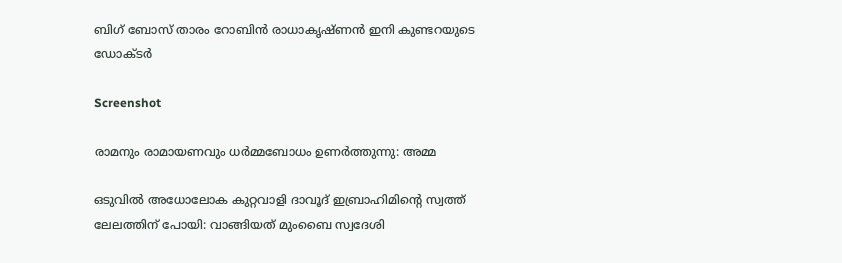ബിഗ് ബോസ് താരം റോബിന്‍ രാധാകൃഷ്ണൻ ഇനി കുണ്ടറയുടെ ഡോക്ടര്‍

Screenshot

രാമനും രാമായണവും ധർമ്മബോധം ഉണർത്തുന്നു: അമ്മ

ഒടുവിൽ അധോലോക കുറ്റവാളി ദാവൂദ് ഇബ്രാഹിമിന്റെ സ്വത്ത് ലേലത്തിന് പോയി: വാങ്ങിയത് മുംബൈ സ്വദേശി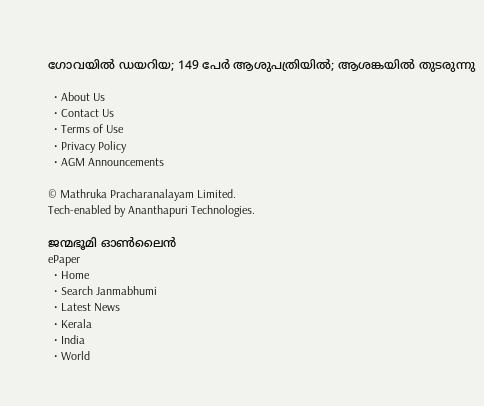ഗോവയിൽ ഡയറിയ; 149 പേർ ആശുപത്രിയിൽ; ആശങ്കയിൽ തുടരുന്നു

  • About Us
  • Contact Us
  • Terms of Use
  • Privacy Policy
  • AGM Announcements

© Mathruka Pracharanalayam Limited.
Tech-enabled by Ananthapuri Technologies.

ജന്മഭൂമി ഓണ്‍ലൈന്‍
ePaper
  • Home
  • Search Janmabhumi
  • Latest News
  • Kerala
  • India
  • World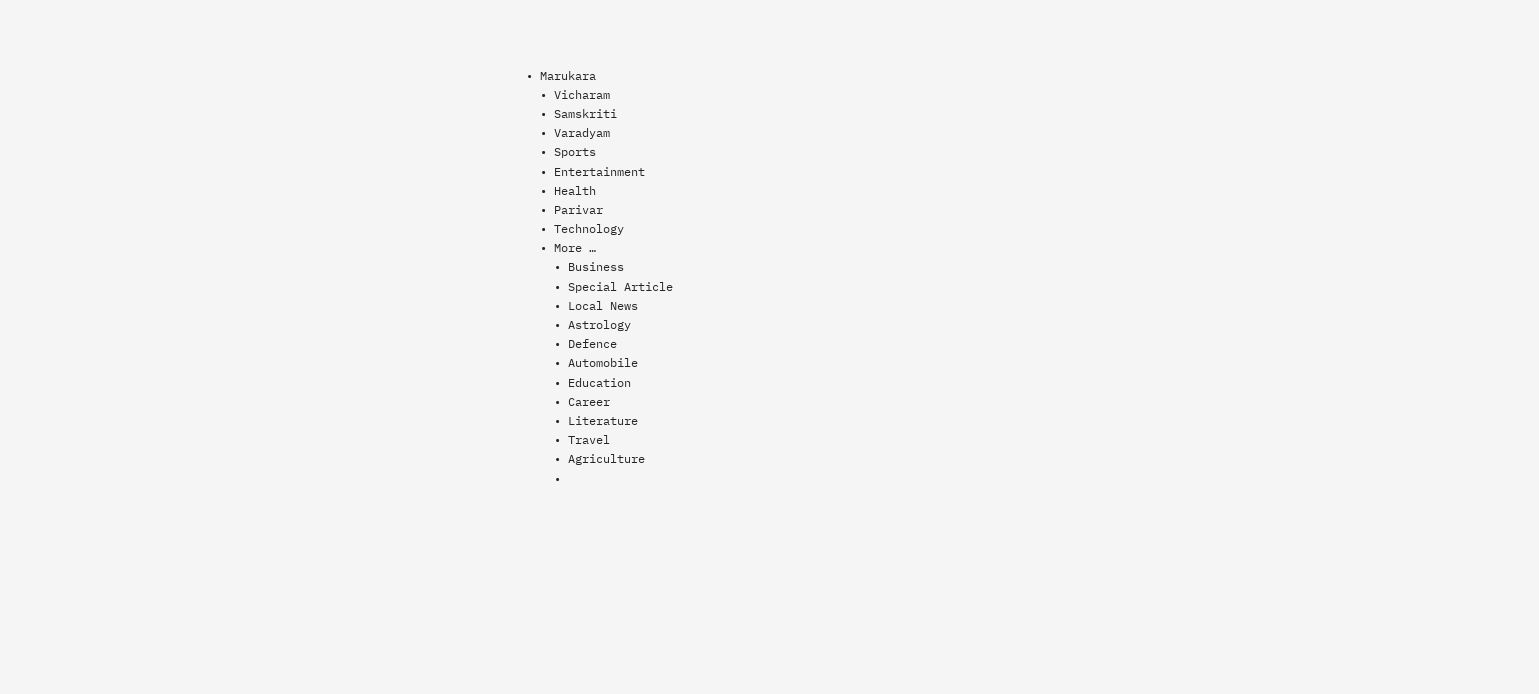• Marukara
  • Vicharam
  • Samskriti
  • Varadyam
  • Sports
  • Entertainment
  • Health
  • Parivar
  • Technology
  • More …
    • Business
    • Special Article
    • Local News
    • Astrology
    • Defence
    • Automobile
    • Education
    • Career
    • Literature
    • Travel
    • Agriculture
    •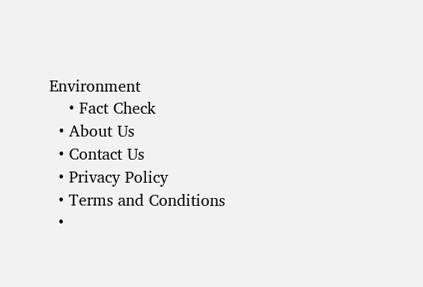Environment
    • Fact Check
  • About Us
  • Contact Us
  • Privacy Policy
  • Terms and Conditions
  •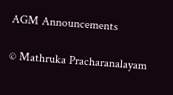AGM Announcements

© Mathruka Pracharanalayam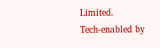Limited.
Tech-enabled by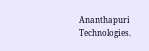Ananthapuri Technologies.